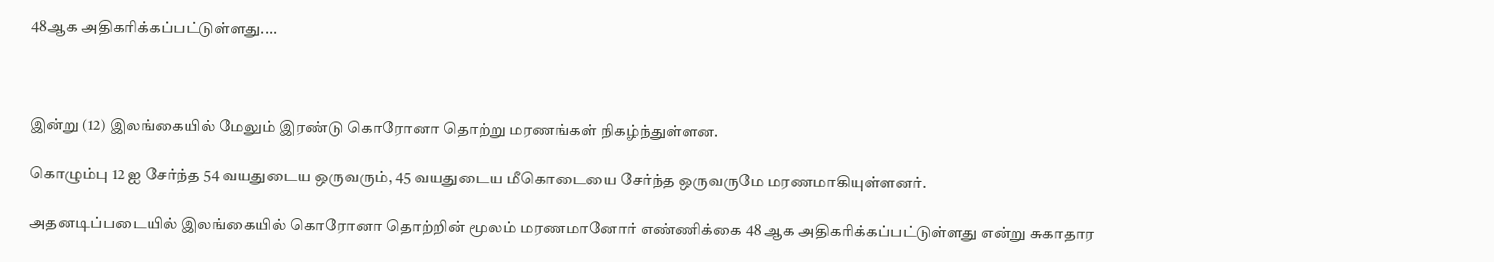48ஆக அதிகரிக்கப்பட்டுள்ளது....



இன்று (12) இலங்கையில் மேலும் இரண்டு கொரோனா தொற்று மரணங்கள் நிகழ்ந்துள்ளன.

கொழும்பு 12 ஐ சேர்ந்த 54 வயதுடைய ஒருவரும், 45 வயதுடைய மீகொடையை சேர்ந்த ஒருவருமே மரணமாகியுள்ளனர்.

அதனடிப்படையில் இலங்கையில் கொரோனா தொற்றின் மூலம் மரணமானோர் எண்ணிக்கை 48 ஆக அதிகரிக்கப்பட்டுள்ளது என்று சுகாதார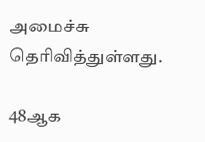அமைச்சு தெரிவித்துள்ளது.

48ஆக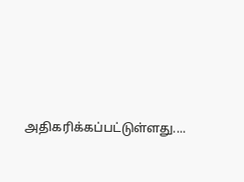அதிகரிக்கப்பட்டுள்ளது....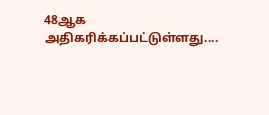48ஆக அதிகரிக்கப்பட்டுள்ளது....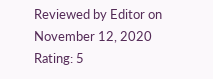Reviewed by Editor on November 12, 2020 Rating: 5